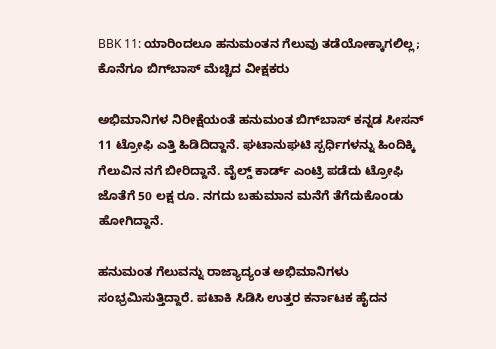BBK 11: ಯಾರಿಂದಲೂ ಹನುಮಂತನ ಗೆಲುವು ತಡೆಯೋಕ್ಕಾಗಲಿಲ್ಲ; ಕೊನೆಗೂ ಬಿಗ್‌ಬಾಸ್ ಮೆಚ್ಚಿದ ವೀಕ್ಷಕರು

ಅಭಿಮಾನಿಗಳ ನಿರೀಕ್ಷೆಯಂತೆ ಹನುಮಂತ ಬಿಗ್‌ಬಾಸ್ ಕನ್ನಡ ಸೀಸನ್ 11 ಟ್ರೋಫಿ ಎತ್ತಿ ಹಿಡಿದಿದ್ದಾನೆ. ಘಟಾನುಘಟಿ ಸ್ಪರ್ಧಿಗಳನ್ನು ಹಿಂದಿಕ್ಕಿ ಗೆಲುವಿನ ನಗೆ ಬೀರಿದ್ದಾನೆ. ವೈಲ್ಡ್ ಕಾರ್ಡ್ ಎಂಟ್ರಿ ಪಡೆದು ಟ್ರೋಫಿ ಜೊತೆಗೆ 50 ಲಕ್ಷ ರೂ. ನಗದು ಬಹುಮಾನ ಮನೆಗೆ ತೆಗೆದುಕೊಂಡು ಹೋಗಿದ್ದಾನೆ.

ಹನುಮಂತ ಗೆಲುವನ್ನು ರಾಜ್ಯಾದ್ಯಂತ ಅಭಿಮಾನಿಗಳು ಸಂಭ್ರಮಿಸುತ್ತಿದ್ದಾರೆ. ಪಟಾಕಿ ಸಿಡಿಸಿ ಉತ್ತರ ಕರ್ನಾಟಕ ಹೈದನ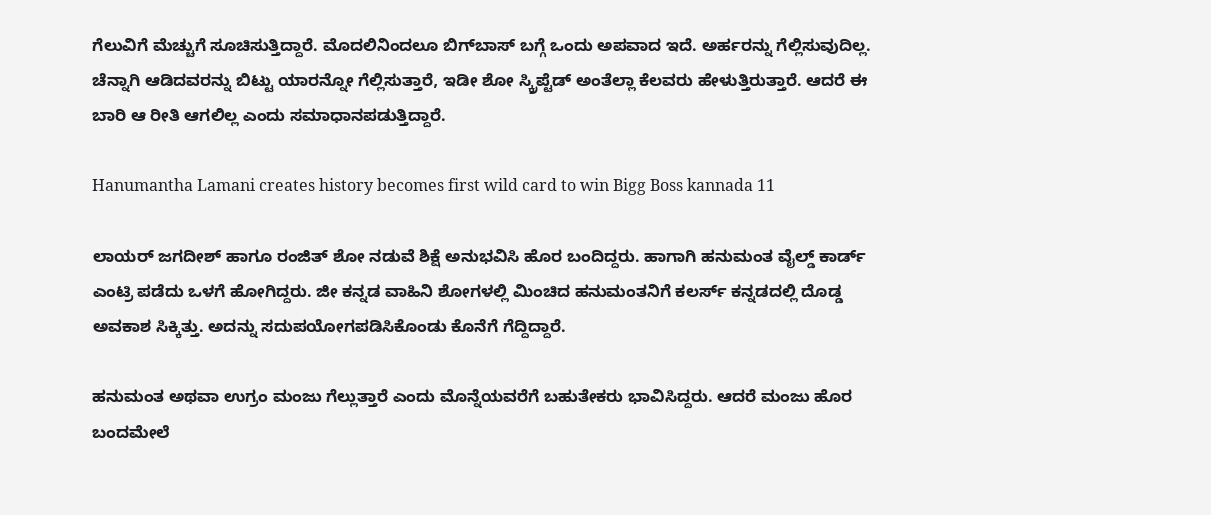ಗೆಲುವಿಗೆ ಮೆಚ್ಚುಗೆ ಸೂಚಿಸುತ್ತಿದ್ದಾರೆ. ಮೊದಲಿನಿಂದಲೂ ಬಿಗ್‌ಬಾಸ್ ಬಗ್ಗೆ ಒಂದು ಅಪವಾದ ಇದೆ. ಅರ್ಹರನ್ನು ಗೆಲ್ಲಿಸುವುದಿಲ್ಲ. ಚೆನ್ನಾಗಿ ಆಡಿದವರನ್ನು ಬಿಟ್ಟು ಯಾರನ್ನೋ ಗೆಲ್ಲಿಸುತ್ತಾರೆ, ಇಡೀ ಶೋ ಸ್ಕ್ರಿಪ್ಟೆಡ್ ಅಂತೆಲ್ಲಾ ಕೆಲವರು ಹೇಳುತ್ತಿರುತ್ತಾರೆ. ಆದರೆ ಈ ಬಾರಿ ಆ ರೀತಿ ಆಗಲಿಲ್ಲ ಎಂದು ಸಮಾಧಾನಪಡುತ್ತಿದ್ದಾರೆ.

Hanumantha Lamani creates history becomes first wild card to win Bigg Boss kannada 11

ಲಾಯರ್ ಜಗದೀಶ್ ಹಾಗೂ ರಂಜಿತ್ ಶೋ ನಡುವೆ ಶಿಕ್ಷೆ ಅನುಭವಿಸಿ ಹೊರ ಬಂದಿದ್ದರು. ಹಾಗಾಗಿ ಹನುಮಂತ ವೈಲ್ಡ್ ಕಾರ್ಡ್ ಎಂಟ್ರಿ ಪಡೆದು ಒಳಗೆ ಹೋಗಿದ್ದರು. ಜೀ ಕನ್ನಡ ವಾಹಿನಿ ಶೋಗಳಲ್ಲಿ ಮಿಂಚಿದ ಹನುಮಂತನಿಗೆ ಕಲರ್ಸ್ ಕನ್ನಡದಲ್ಲಿ ದೊಡ್ಡ ಅವಕಾಶ ಸಿಕ್ಕಿತ್ತು. ಅದನ್ನು ಸದುಪಯೋಗಪಡಿಸಿಕೊಂಡು ಕೊನೆಗೆ ಗೆದ್ದಿದ್ದಾರೆ.

ಹನುಮಂತ ಅಥವಾ ಉಗ್ರಂ ಮಂಜು ಗೆಲ್ಲುತ್ತಾರೆ ಎಂದು ಮೊನ್ನೆಯವರೆಗೆ ಬಹುತೇಕರು ಭಾವಿಸಿದ್ದರು. ಆದರೆ ಮಂಜು ಹೊರ ಬಂದಮೇಲೆ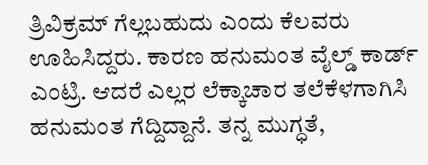ತ್ರಿವಿಕ್ರಮ್ ಗೆಲ್ಲಬಹುದು ಎಂದು ಕೆಲವರು ಊಹಿಸಿದ್ದರು. ಕಾರಣ ಹನುಮಂತ ವೈಲ್ಡ್ ಕಾರ್ಡ್ ಎಂಟ್ರಿ. ಆದರೆ ಎಲ್ಲರ ಲೆಕ್ಕಾಚಾರ ತಲೆಕೆಳಗಾಗಿಸಿ ಹನುಮಂತ ಗೆದ್ದಿದ್ದಾನೆ. ತನ್ನ ಮುಗ್ಧತೆ,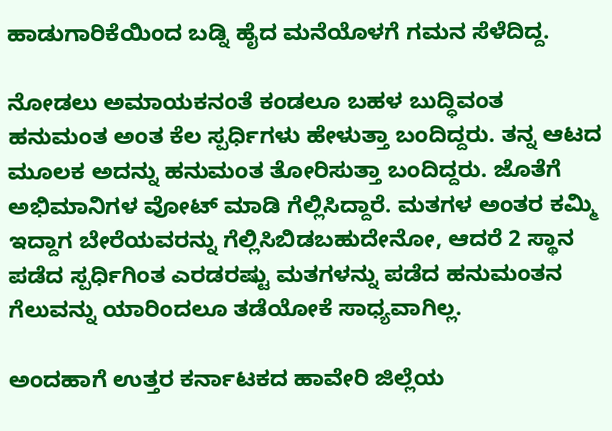ಹಾಡುಗಾರಿಕೆಯಿಂದ ಬಡ್ನಿ ಹೈದ ಮನೆಯೊಳಗೆ ಗಮನ ಸೆಳೆದಿದ್ದ.

ನೋಡಲು ಅಮಾಯಕನಂತೆ ಕಂಡಲೂ ಬಹಳ ಬುದ್ಧಿವಂತ ಹನುಮಂತ ಅಂತ ಕೆಲ ಸ್ಪರ್ಧಿಗಳು ಹೇಳುತ್ತಾ ಬಂದಿದ್ದರು. ತನ್ನ ಆಟದ ಮೂಲಕ ಅದನ್ನು ಹನುಮಂತ ತೋರಿಸುತ್ತಾ ಬಂದಿದ್ದರು. ಜೊತೆಗೆ ಅಭಿಮಾನಿಗಳ ವೋಟ್ ಮಾಡಿ ಗೆಲ್ಲಿಸಿದ್ದಾರೆ. ಮತಗಳ ಅಂತರ ಕಮ್ಮಿ ಇದ್ದಾಗ ಬೇರೆಯವರನ್ನು ಗೆಲ್ಲಿಸಿಬಿಡಬಹುದೇನೋ, ಆದರೆ 2 ಸ್ಥಾನ ಪಡೆದ ಸ್ಪರ್ಧಿಗಿಂತ ಎರಡರಷ್ಟು ಮತಗಳನ್ನು ಪಡೆದ ಹನುಮಂತನ ಗೆಲುವನ್ನು ಯಾರಿಂದಲೂ ತಡೆಯೋಕೆ ಸಾಧ್ಯವಾಗಿಲ್ಲ.

ಅಂದಹಾಗೆ ಉತ್ತರ ಕರ್ನಾಟಕದ ಹಾವೇರಿ ಜಿಲ್ಲೆಯ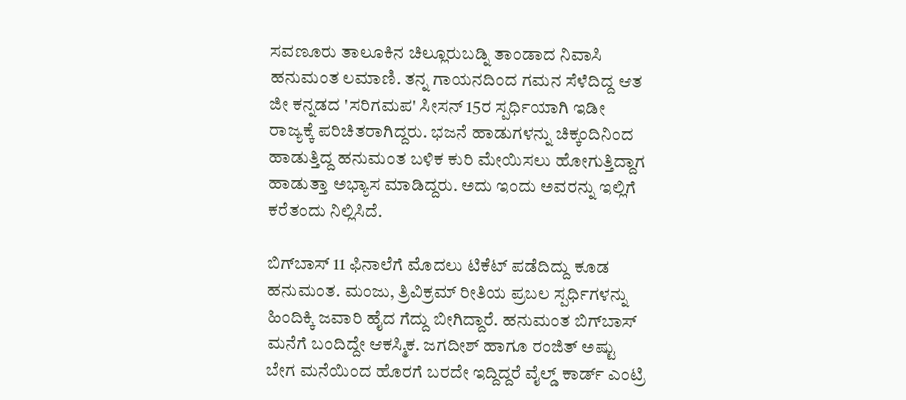ಸವಣೂರು ತಾಲೂಕಿನ ಚಿಲ್ಲೂರುಬಡ್ನಿ ತಾಂಡಾದ ನಿವಾಸಿ ಹನುಮಂತ ಲಮಾಣಿ. ತನ್ನ ಗಾಯನದಿಂದ ಗಮನ ಸೆಳೆದಿದ್ದ ಆತ ಜೀ ಕನ್ನಡದ 'ಸರಿಗಮಪ' ಸೀಸನ್ 15ರ ಸ್ಪರ್ಧಿಯಾಗಿ ಇಡೀ ರಾಜ್ಯಕ್ಕೆ ಪರಿಚಿತರಾಗಿದ್ದರು. ಭಜನೆ ಹಾಡುಗಳನ್ನು ಚಿಕ್ಕಂದಿನಿಂದ ಹಾಡುತ್ತಿದ್ದ ಹನುಮಂತ ಬಳಿಕ ಕುರಿ ಮೇಯಿಸಲು ಹೋಗುತ್ತಿದ್ದಾಗ ಹಾಡುತ್ತಾ ಅಭ್ಯಾಸ ಮಾಡಿದ್ದರು. ಅದು ಇಂದು ಅವರನ್ನು ಇಲ್ಲಿಗೆ ಕರೆತಂದು ನಿಲ್ಲಿಸಿದೆ.

ಬಿಗ್‌ಬಾಸ್ 11 ಫಿನಾಲೆಗೆ ಮೊದಲು ಟಿಕೆಟ್ ಪಡೆದಿದ್ದು ಕೂಡ ಹನುಮಂತ. ಮಂಜು, ತ್ರಿವಿಕ್ರಮ್ ರೀತಿಯ ಪ್ರಬಲ ಸ್ಪರ್ಧಿಗಳನ್ನು ಹಿಂದಿಕ್ಕಿ ಜವಾರಿ ಹೈದ ಗೆದ್ದು ಬೀಗಿದ್ದಾರೆ. ಹನುಮಂತ ಬಿಗ್‌ಬಾಸ್ ಮನೆಗೆ ಬಂದಿದ್ದೇ ಆಕಸ್ಮಿಕ. ಜಗದೀಶ್ ಹಾಗೂ ರಂಜಿತ್ ಅಷ್ಟು ಬೇಗ ಮನೆಯಿಂದ ಹೊರಗೆ ಬರದೇ ಇದ್ದಿದ್ದರೆ ವೈಲ್ಡ್ ಕಾರ್ಡ್ ಎಂಟ್ರಿ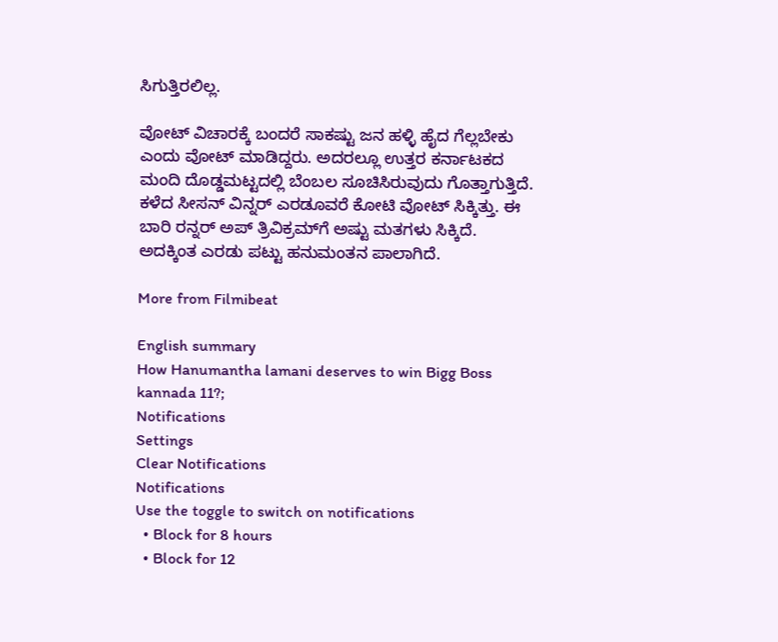ಸಿಗುತ್ತಿರಲಿಲ್ಲ.

ವೋಟ್ ವಿಚಾರಕ್ಕೆ ಬಂದರೆ ಸಾಕಷ್ಟು ಜನ ಹಳ್ಳಿ ಹೈದ ಗೆಲ್ಲಬೇಕು ಎಂದು ವೋಟ್ ಮಾಡಿದ್ದರು. ಅದರಲ್ಲೂ ಉತ್ತರ ಕರ್ನಾಟಕದ ಮಂದಿ ದೊಡ್ಡಮಟ್ಟದಲ್ಲಿ ಬೆಂಬಲ ಸೂಚಿಸಿರುವುದು ಗೊತ್ತಾಗುತ್ತಿದೆ. ಕಳೆದ ಸೀಸನ್ ವಿನ್ನರ್ ಎರಡೂವರೆ ಕೋಟಿ ವೋಟ್ ಸಿಕ್ಕಿತ್ತು. ಈ ಬಾರಿ ರನ್ನರ್ ಅಪ್ ತ್ರಿವಿಕ್ರಮ್‌ಗೆ ಅಷ್ಟು ಮತಗಳು ಸಿಕ್ಕಿದೆ. ಅದಕ್ಕಿಂತ ಎರಡು ಪಟ್ಟು ಹನುಮಂತನ ಪಾಲಾಗಿದೆ.

More from Filmibeat

English summary
How Hanumantha lamani deserves to win Bigg Boss kannada 11?;
Notifications
Settings
Clear Notifications
Notifications
Use the toggle to switch on notifications
  • Block for 8 hours
  • Block for 12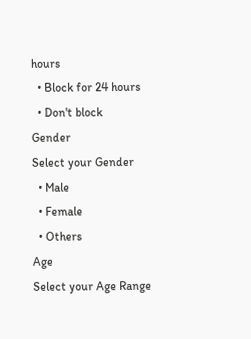hours
  • Block for 24 hours
  • Don't block
Gender
Select your Gender
  • Male
  • Female
  • Others
Age
Select your Age Range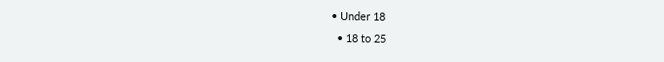• Under 18
  • 18 to 25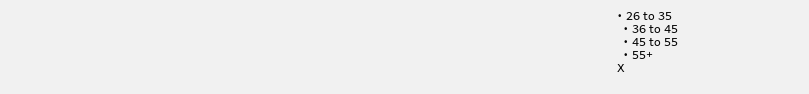• 26 to 35
  • 36 to 45
  • 45 to 55
  • 55+
X